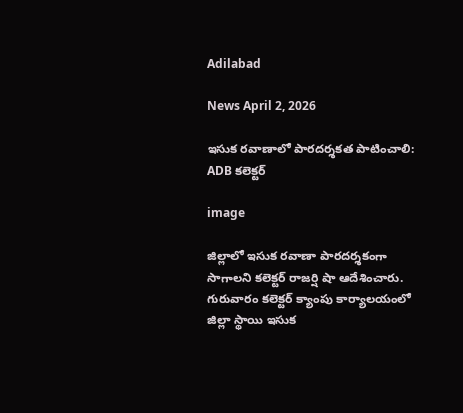Adilabad

News April 2, 2026

ఇసుక రవాణాలో పారదర్శకత పాటించాలి: ADB కలెక్టర్

image

జిల్లాలో ఇసుక రవాణా పారదర్శకంగా సాగాలని కలెక్టర్ రాజర్షి షా ఆదేశించారు. గురువారం కలెక్టర్ క్యాంపు కార్యాలయంలో జిల్లా స్థాయి ఇసుక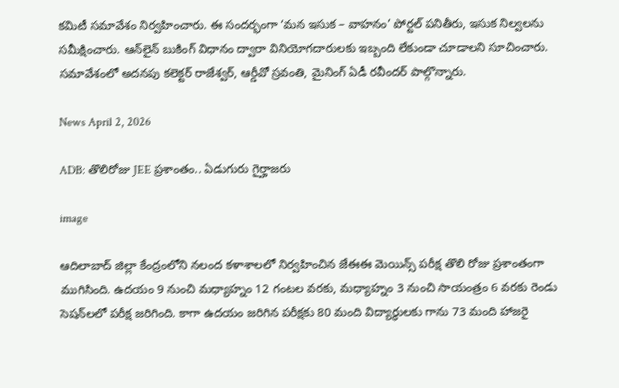కమిటీ సమావేశం నిర్వహించారు. ఈ సందర్భంగా ‘మన ఇసుక – వాహనం’ పోర్టల్ పనితీరు, ఇసుక నిల్వలను సమీక్షించారు. ఆన్‌లైన్ బుకింగ్ విధానం ద్వారా వినియోగదారులకు ఇబ్బంది లేకుండా చూడాలని సూచించారు. సమావేశంలో అదనపు కలెక్టర్ రాజేశ్వర్, ఆర్డీవో స్రవంతి, మైనింగ్ ఏడీ రవీందర్ పాల్గొన్నారు.

News April 2, 2026

ADB: తొలిరోజు JEE ప్రశాంతం.. ఏడుగురు గైర్హాజరు

image

ఆదిలాబాద్ జిల్లా కేంద్రంలోని నలంద కళాశాలలో నిర్వహించిన జేఈఈ మెయిన్స్ పరీక్ష తొలి రోజు ప్రశాంతంగా ముగిసింది. ఉదయం 9 నుంచి మధ్యాహ్నం 12 గంటల వరకు, మధ్యాహ్నం 3 నుంచి సాయంత్రం 6 వరకు రెండు సెషన్‌లలో పరీక్ష జరిగింది. కాగా ఉదయం జరిగిన పరీక్షకు 80 మంది విద్యార్థులకు గాను 73 మంది హాజరై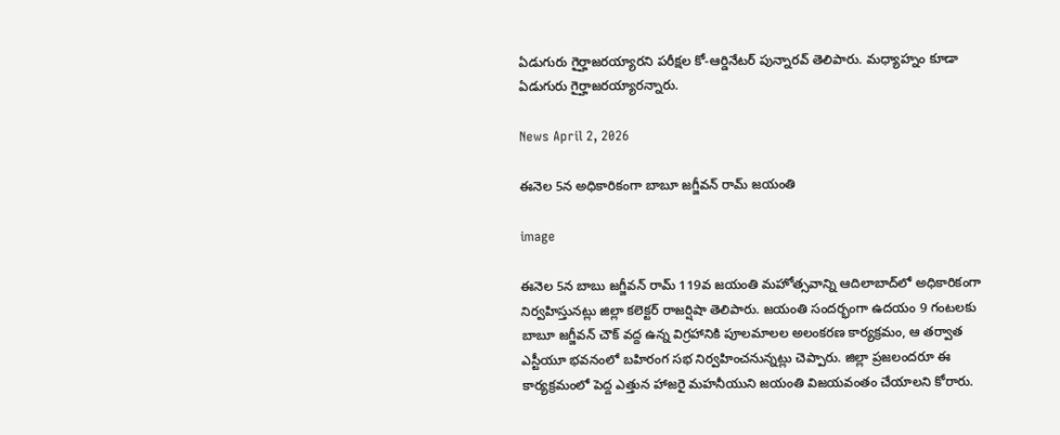ఏడుగురు గైర్హాజరయ్యారని పరీక్షల కో-ఆర్డినేటర్ పున్నారవ్ తెలిపారు. మధ్యాహ్నం కూడా ఏడుగురు గైర్హాజరయ్యారన్నారు.

News April 2, 2026

ఈనెల 5న అధికారికంగా బాబూ జగ్జీవన్ రామ్ జయంతి

image

ఈనెల 5న బాబు జగ్జీవన్ రామ్ 119వ జయంతి మహోత్సవాన్ని ఆదిలాబాద్‌లో అధికారికంగా నిర్వహిస్తునట్లు జిల్లా కలెక్టర్ రాజర్షిషా తెలిపారు. జయంతి సందర్భంగా ఉదయం 9 గంటలకు బాబూ జగ్జీవన్ చౌక్ వద్ద ఉన్న విగ్రహానికి పూలమాలల అలంకరణ కార్యక్రమం, ఆ తర్వాత ఎస్టీయూ భవనంలో బహిరంగ సభ నిర్వహించనున్నట్లు చెప్పారు. జిల్లా ప్రజలందరూ ఈ కార్యక్రమంలో పెద్ద ఎత్తున హాజరై మహనీయుని జయంతి విజయవంతం చేయాలని కోరారు.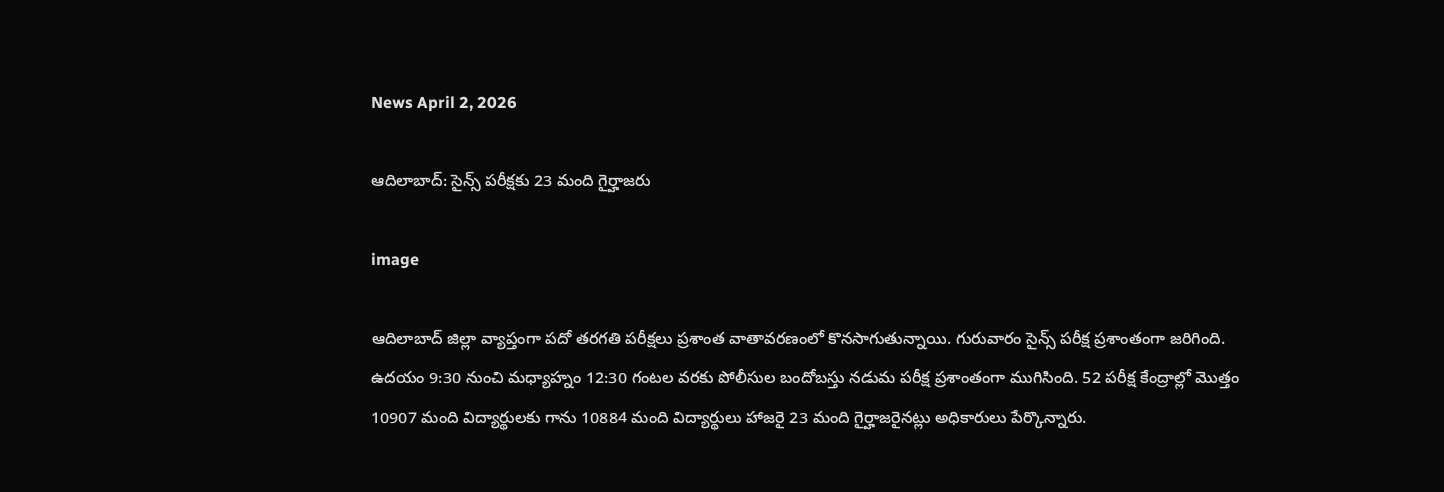News April 2, 2026

ఆదిలాబాద్: సైన్స్ పరీక్షకు 23 మంది గైర్హాజరు

image

ఆదిలాబాద్ జిల్లా వ్యాప్తంగా పదో తరగతి పరీక్షలు ప్రశాంత వాతావరణంలో కొనసాగుతున్నాయి. గురువారం సైన్స్ పరీక్ష ప్రశాంతంగా జరిగింది. ఉదయం 9:30 నుంచి మధ్యాహ్నం 12:30 గంటల వరకు పోలీసుల బందోబస్తు నడుమ పరీక్ష ప్రశాంతంగా ముగిసింది. 52 పరీక్ష కేంద్రాల్లో మొత్తం 10907 మంది విద్యార్థులకు గాను 10884 మంది విద్యార్థులు హాజరై 23 మంది గైర్హాజరైనట్లు అధికారులు పేర్కొన్నారు.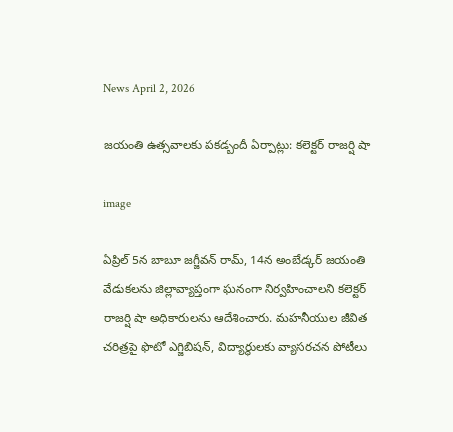News April 2, 2026

జయంతి ఉత్సవాలకు పకడ్బందీ ఏర్పాట్లు: కలెక్టర్ రాజర్షి షా

image

ఏప్రిల్ 5న బాబూ జగ్జీవన్ రామ్, 14న అంబేడ్కర్ జయంతి వేడుకలను జిల్లావ్యాప్తంగా ఘనంగా నిర్వహించాలని కలెక్టర్ రాజర్షి షా అధికారులను ఆదేశించారు. మహనీయుల జీవిత చరిత్రపై ఫొటో ఎగ్జిబిషన్, విద్యార్థులకు వ్యాసరచన పోటీలు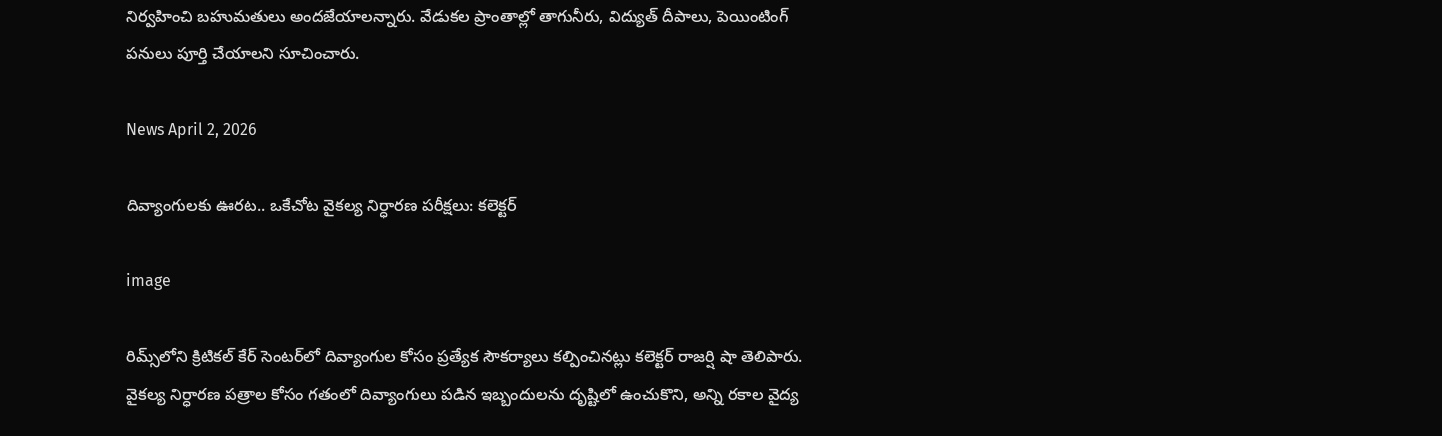నిర్వహించి బహుమతులు అందజేయాలన్నారు. వేడుకల ప్రాంతాల్లో తాగునీరు, విద్యుత్ దీపాలు, పెయింటింగ్ పనులు పూర్తి చేయాలని సూచించారు.

News April 2, 2026

దివ్యాంగులకు ఊరట.. ఒకేచోట వైకల్య నిర్ధారణ పరీక్షలు: కలెక్టర్

image

రిమ్స్‌లోని క్రిటికల్ కేర్ సెంటర్‌లో దివ్యాంగుల కోసం ప్రత్యేక సౌకర్యాలు కల్పించినట్లు కలెక్టర్ రాజర్షి షా తెలిపారు. వైకల్య నిర్ధారణ పత్రాల కోసం గతంలో దివ్యాంగులు పడిన ఇబ్బందులను దృష్టిలో ఉంచుకొని, అన్ని రకాల వైద్య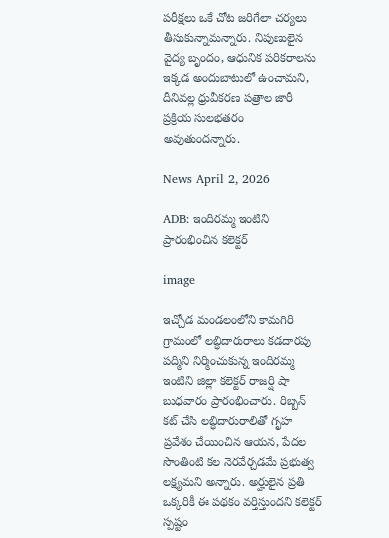పరీక్షలు ఒకే చోట జరిగేలా చర్యలు తీసుకున్నామన్నారు. నిపుణులైన వైద్య బృందం, ఆధునిక పరికరాలను ఇక్కడ అందుబాటులో ఉంచామని, దీనివల్ల ధ్రువీకరణ పత్రాల జారీ ప్రక్రియ సులభతరం అవుతుందన్నారు.

News April 2, 2026

ADB: ఇందిరమ్మ ఇంటిని ప్రారంభించిన కలెక్టర్

image

ఇచ్చోడ మండలంలోని కామగిరి గ్రామంలో లబ్ధిదారురాలు కడదారపు పద్మిని నిర్మించుకున్న ఇందిరమ్మ ఇంటిని జిల్లా కలెక్టర్ రాజర్షి షా బుధవారం ప్రారంభించారు. రిబ్బన్ కట్ చేసి లబ్ధిదారురాలితో గృహ ప్రవేశం చేయించిన ఆయన, పేదల సొంతింటి కల నెరవేర్చడమే ప్రభుత్వ లక్ష్యమని అన్నారు. అర్హులైన ప్రతి ఒక్కరికీ ఈ పథకం వర్తిస్తుందని కలెక్టర్ స్పష్టం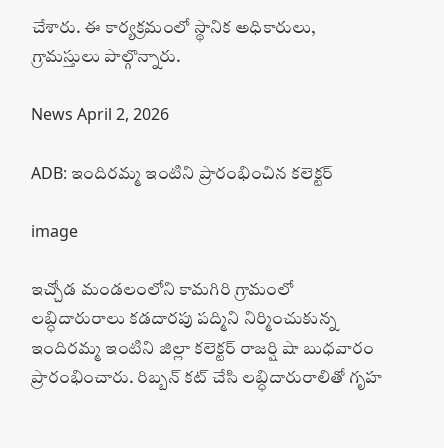చేశారు. ఈ కార్యక్రమంలో స్థానిక అధికారులు, గ్రామస్తులు పాల్గొన్నారు.

News April 2, 2026

ADB: ఇందిరమ్మ ఇంటిని ప్రారంభించిన కలెక్టర్

image

ఇచ్చోడ మండలంలోని కామగిరి గ్రామంలో లబ్ధిదారురాలు కడదారపు పద్మిని నిర్మించుకున్న ఇందిరమ్మ ఇంటిని జిల్లా కలెక్టర్ రాజర్షి షా బుధవారం ప్రారంభించారు. రిబ్బన్ కట్ చేసి లబ్ధిదారురాలితో గృహ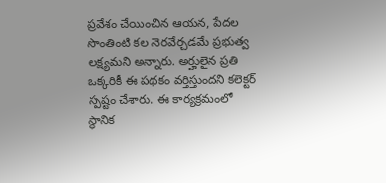ప్రవేశం చేయించిన ఆయన, పేదల సొంతింటి కల నెరవేర్చడమే ప్రభుత్వ లక్ష్యమని అన్నారు. అర్హులైన ప్రతి ఒక్కరికీ ఈ పథకం వర్తిస్తుందని కలెక్టర్ స్పష్టం చేశారు. ఈ కార్యక్రమంలో స్థానిక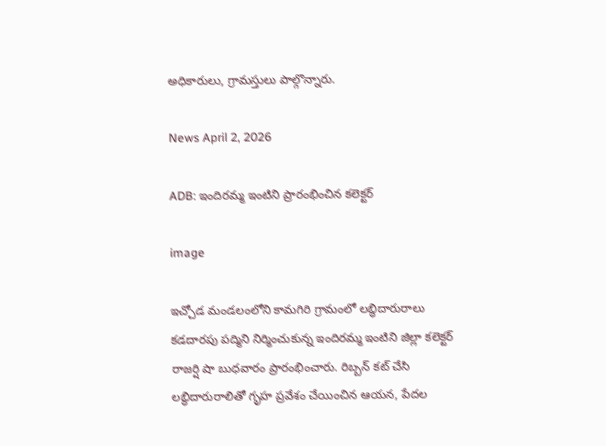అధికారులు, గ్రామస్తులు పాల్గొన్నారు.

News April 2, 2026

ADB: ఇందిరమ్మ ఇంటిని ప్రారంభించిన కలెక్టర్

image

ఇచ్చోడ మండలంలోని కామగిరి గ్రామంలో లబ్ధిదారురాలు కడదారపు పద్మిని నిర్మించుకున్న ఇందిరమ్మ ఇంటిని జిల్లా కలెక్టర్ రాజర్షి షా బుధవారం ప్రారంభించారు. రిబ్బన్ కట్ చేసి లబ్ధిదారురాలితో గృహ ప్రవేశం చేయించిన ఆయన, పేదల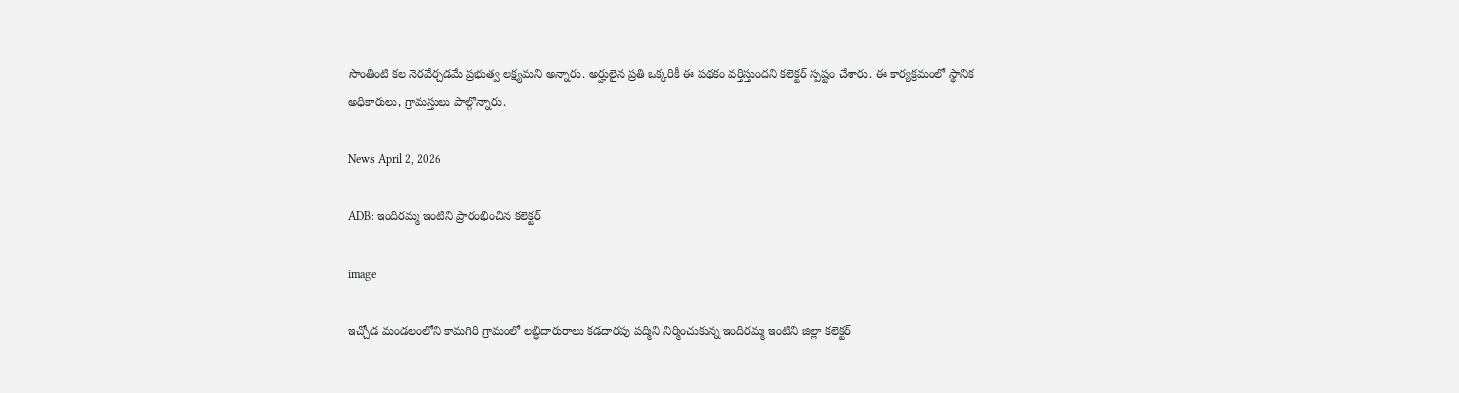సొంతింటి కల నెరవేర్చడమే ప్రభుత్వ లక్ష్యమని అన్నారు. అర్హులైన ప్రతి ఒక్కరికీ ఈ పథకం వర్తిస్తుందని కలెక్టర్ స్పష్టం చేశారు. ఈ కార్యక్రమంలో స్థానిక అధికారులు, గ్రామస్తులు పాల్గొన్నారు.

News April 2, 2026

ADB: ఇందిరమ్మ ఇంటిని ప్రారంభించిన కలెక్టర్

image

ఇచ్చోడ మండలంలోని కామగిరి గ్రామంలో లబ్ధిదారురాలు కడదారపు పద్మిని నిర్మించుకున్న ఇందిరమ్మ ఇంటిని జిల్లా కలెక్టర్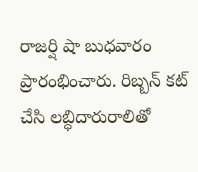రాజర్షి షా బుధవారం ప్రారంభించారు. రిబ్బన్ కట్ చేసి లబ్ధిదారురాలితో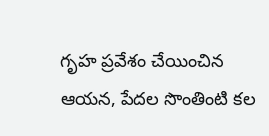గృహ ప్రవేశం చేయించిన ఆయన, పేదల సొంతింటి కల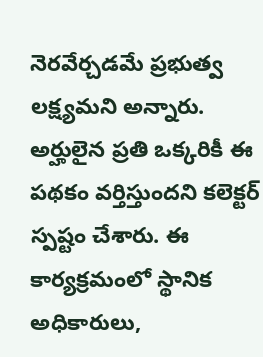నెరవేర్చడమే ప్రభుత్వ లక్ష్యమని అన్నారు. అర్హులైన ప్రతి ఒక్కరికీ ఈ పథకం వర్తిస్తుందని కలెక్టర్ స్పష్టం చేశారు. ఈ కార్యక్రమంలో స్థానిక అధికారులు,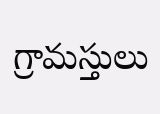గ్రామస్తులు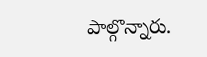పాల్గొన్నారు.